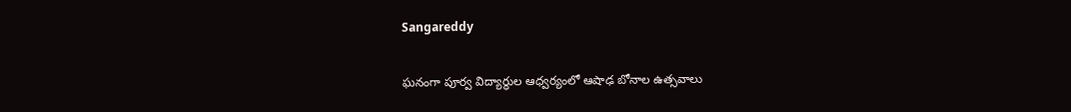Sangareddy

ఘనంగా పూర్వ విద్యార్థుల ఆధ్వర్యంలో ఆషాఢ బోనాల ఉత్సవాలు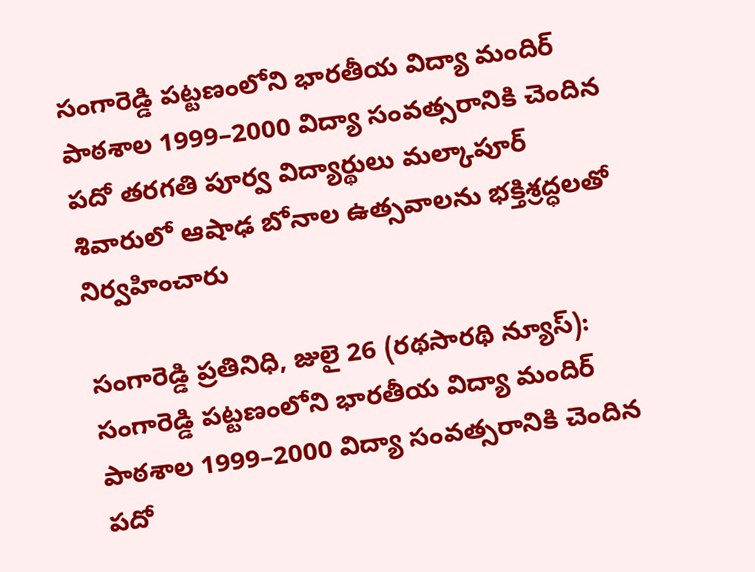సంగారెడ్డి పట్టణంలోని భారతీయ విద్యా మందిర్ పాఠశాల 1999–2000 విద్యా సంవత్సరానికి చెందిన పదో తరగతి పూర్వ విద్యార్థులు మల్కాపూర్ శివారులో ఆషాఢ బోనాల ఉత్సవాలను భక్తిశ్రద్ధలతో నిర్వహించారు

సంగారెడ్డి ప్రతినిధి, జులై 26 (రథసారథి న్యూస్): సంగారెడ్డి పట్టణంలోని భారతీయ విద్యా మందిర్ పాఠశాల 1999–2000 విద్యా సంవత్సరానికి చెందిన పదో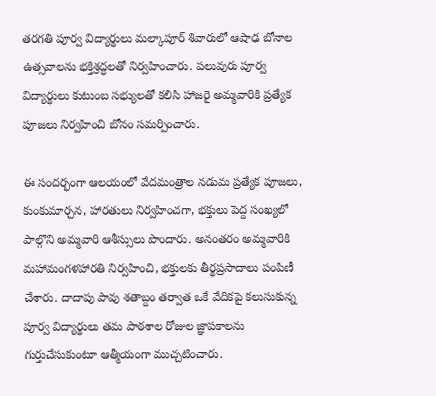తరగతి పూర్వ విద్యార్థులు మల్కాపూర్ శివారులో ఆషాఢ బోనాల ఉత్సవాలను భక్తిశ్రద్ధలతో నిర్వహించారు. పలువురు పూర్వ విద్యార్థులు కుటుంబ సభ్యులతో కలిసి హాజరై అమ్మవారికి ప్రత్యేక పూజలు నిర్వహించి బోనం సమర్పించారు.

ఈ సందర్భంగా ఆలయంలో వేదమంత్రాల నడుమ ప్రత్యేక పూజలు, కుంకుమార్చన, హారతులు నిర్వహించగా, భక్తులు పెద్ద సంఖ్యలో పాల్గొని అమ్మవారి ఆశీస్సులు పొందారు. అనంతరం అమ్మవారికి మహామంగళహారతి నిర్వహించి, భక్తులకు తీర్థప్రసాదాలు పంపిణీ చేశారు. దాదాపు పావు శతాబ్దం తర్వాత ఒకే వేదికపై కలుసుకున్న పూర్వ విద్యార్థులు తమ పాఠశాల రోజుల జ్ఞాపకాలను గుర్తుచేసుకుంటూ ఆత్మీయంగా ముచ్చటించారు.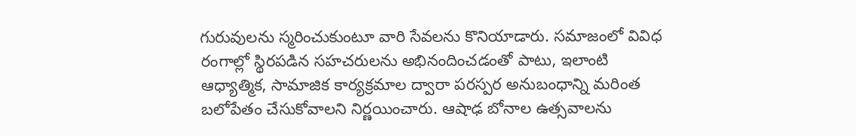గురువులను స్మరించుకుంటూ వారి సేవలను కొనియాడారు. సమాజంలో వివిధ రంగాల్లో స్థిరపడిన సహచరులను అభినందించడంతో పాటు, ఇలాంటి ఆధ్యాత్మిక, సామాజిక కార్యక్రమాల ద్వారా పరస్పర అనుబంధాన్ని మరింత బలోపేతం చేసుకోవాలని నిర్ణయించారు. ఆషాఢ బోనాల ఉత్సవాలను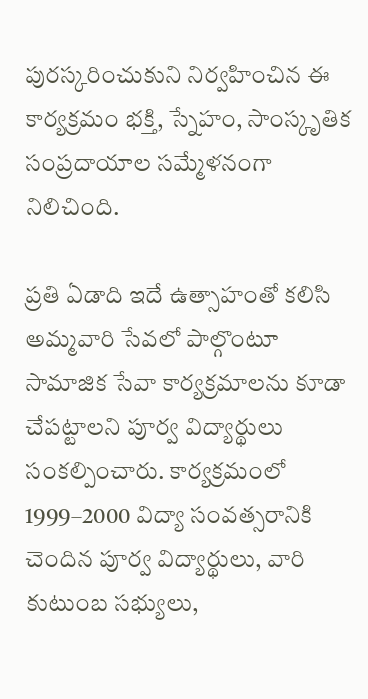పురస్కరించుకుని నిర్వహించిన ఈ కార్యక్రమం భక్తి, స్నేహం, సాంస్కృతిక సంప్రదాయాల సమ్మేళనంగా నిలిచింది.

ప్రతి ఏడాది ఇదే ఉత్సాహంతో కలిసి అమ్మవారి సేవలో పాల్గొంటూ సామాజిక సేవా కార్యక్రమాలను కూడా చేపట్టాలని పూర్వ విద్యార్థులు సంకల్పించారు. కార్యక్రమంలో 1999–2000 విద్యా సంవత్సరానికి చెందిన పూర్వ విద్యార్థులు, వారి కుటుంబ సభ్యులు,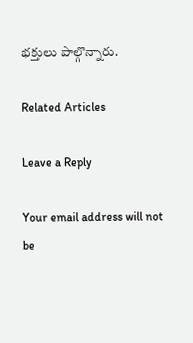భక్తులు పాల్గొన్నారు.

Related Articles

Leave a Reply

Your email address will not be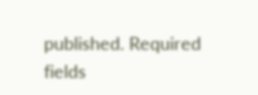published. Required fields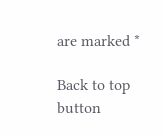are marked *

Back to top button